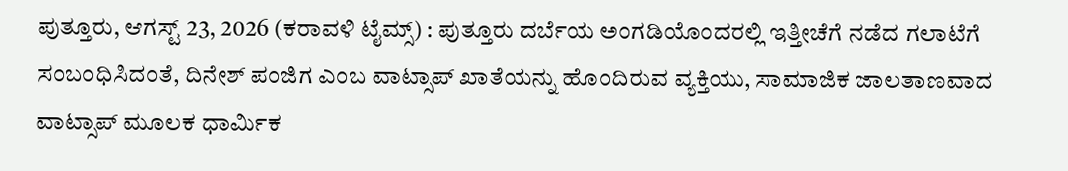ಪುತ್ತೂರು, ಆಗಸ್ಟ್ 23, 2026 (ಕರಾವಳಿ ಟೈಮ್ಸ್) : ಪುತ್ತೂರು ದರ್ಬೆಯ ಅಂಗಡಿಯೊಂದರಲ್ಲಿ ಇತ್ತೀಚೆಗೆ ನಡೆದ ಗಲಾಟೆಗೆ ಸಂಬಂಧಿಸಿದಂತೆ, ದಿನೇಶ್ ಪಂಜಿಗ ಎಂಬ ವಾಟ್ಸಾಪ್ ಖಾತೆಯನ್ನು ಹೊಂದಿರುವ ವ್ಯಕ್ತಿಯು, ಸಾಮಾಜಿಕ ಜಾಲತಾಣವಾದ ವಾಟ್ಸಾಪ್ ಮೂಲಕ ಧಾರ್ಮಿಕ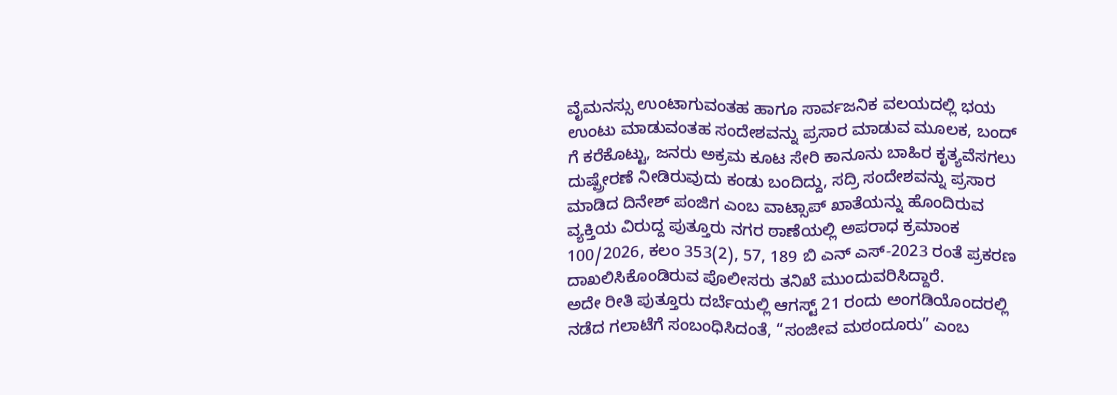ವೈಮನಸ್ಸು ಉಂಟಾಗುವಂತಹ ಹಾಗೂ ಸಾರ್ವಜನಿಕ ವಲಯದಲ್ಲಿ ಭಯ ಉಂಟು ಮಾಡುವಂತಹ ಸಂದೇಶವನ್ನು ಪ್ರಸಾರ ಮಾಡುವ ಮೂಲಕ, ಬಂದ್ ಗೆ ಕರೆಕೊಟ್ಟು, ಜನರು ಅಕ್ರಮ ಕೂಟ ಸೇರಿ ಕಾನೂನು ಬಾಹಿರ ಕೃತ್ಯವೆಸಗಲು ದುಷ್ಪ್ರೇರಣೆ ನೀಡಿರುವುದು ಕಂಡು ಬಂದಿದ್ದು, ಸದ್ರಿ ಸಂದೇಶವನ್ನು ಪ್ರಸಾರ ಮಾಡಿದ ದಿನೇಶ್ ಪಂಜಿಗ ಎಂಬ ವಾಟ್ಸಾಪ್ ಖಾತೆಯನ್ನು ಹೊಂದಿರುವ ವ್ಯಕ್ತಿಯ ವಿರುದ್ದ ಪುತ್ತೂರು ನಗರ ಠಾಣೆಯಲ್ಲಿ ಅಪರಾಧ ಕ್ರಮಾಂಕ 100/2026, ಕಲಂ 353(2), 57, 189 ಬಿ ಎನ್ ಎಸ್-2023 ರಂತೆ ಪ್ರಕರಣ ದಾಖಲಿಸಿಕೊಂಡಿರುವ ಪೊಲೀಸರು ತನಿಖೆ ಮುಂದುವರಿಸಿದ್ದಾರೆ.
ಅದೇ ರೀತಿ ಪುತ್ತೂರು ದರ್ಬೆಯಲ್ಲಿ ಆಗಸ್ಟ್ 21 ರಂದು ಅಂಗಡಿಯೊಂದರಲ್ಲಿ ನಡೆದ ಗಲಾಟೆಗೆ ಸಂಬಂಧಿಸಿದಂತೆ, “ಸಂಜೀವ ಮಠಂದೂರು” ಎಂಬ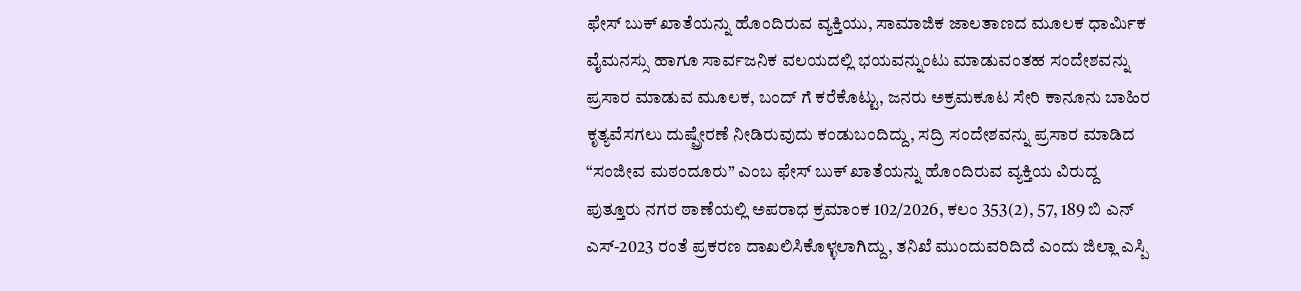ಫೇಸ್ ಬುಕ್ ಖಾತೆಯನ್ನು ಹೊಂದಿರುವ ವ್ಯಕ್ತಿಯು, ಸಾಮಾಜಿಕ ಜಾಲತಾಣದ ಮೂಲಕ ಧಾರ್ಮಿಕ ವೈಮನಸ್ಸು ಹಾಗೂ ಸಾರ್ವಜನಿಕ ವಲಯದಲ್ಲಿ ಭಯವನ್ನುಂಟು ಮಾಡುವಂತಹ ಸಂದೇಶವನ್ನು ಪ್ರಸಾರ ಮಾಡುವ ಮೂಲಕ, ಬಂದ್ ಗೆ ಕರೆಕೊಟ್ಟು, ಜನರು ಅಕ್ರಮಕೂಟ ಸೇರಿ ಕಾನೂನು ಬಾಹಿರ ಕೃತ್ಯವೆಸಗಲು ದುಷ್ಪ್ರೇರಣೆ ನೀಡಿರುವುದು ಕಂಡುಬಂದಿದ್ದು, ಸದ್ರಿ ಸಂದೇಶವನ್ನು ಪ್ರಸಾರ ಮಾಡಿದ “ಸಂಜೀವ ಮಠಂದೂರು” ಎಂಬ ಫೇಸ್ ಬುಕ್ ಖಾತೆಯನ್ನು ಹೊಂದಿರುವ ವ್ಯಕ್ತಿಯ ವಿರುದ್ದ ಪುತ್ತೂರು ನಗರ ಠಾಣೆಯಲ್ಲಿ ಅಪರಾಧ ಕ್ರಮಾಂಕ 102/2026, ಕಲಂ 353(2), 57, 189 ಬಿ ಎನ್ ಎಸ್-2023 ರಂತೆ ಪ್ರಕರಣ ದಾಖಲಿಸಿಕೊಳ್ಳಲಾಗಿದ್ದು, ತನಿಖೆ ಮುಂದುವರಿದಿದೆ ಎಂದು ಜಿಲ್ಲಾ ಎಸ್ಪಿ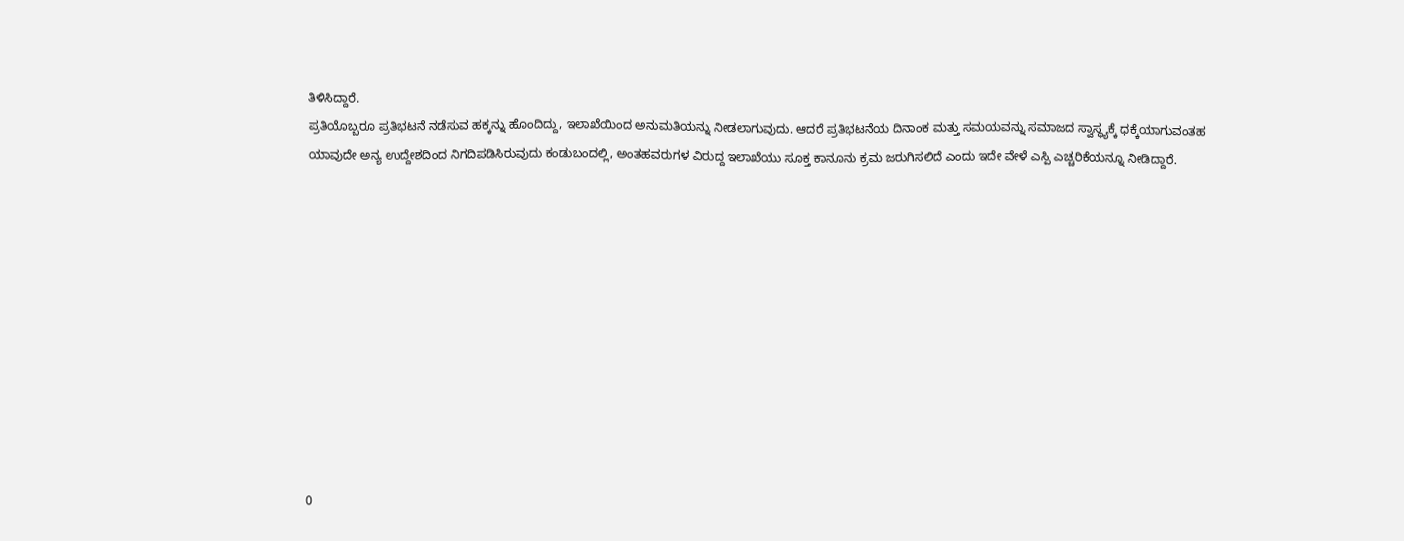ತಿಳಿಸಿದ್ದಾರೆ.
ಪ್ರತಿಯೊಬ್ಬರೂ ಪ್ರತಿಭಟನೆ ನಡೆಸುವ ಹಕ್ಕನ್ನು ಹೊಂದಿದ್ದು, ಇಲಾಖೆಯಿಂದ ಅನುಮತಿಯನ್ನು ನೀಡಲಾಗುವುದು. ಆದರೆ ಪ್ರತಿಭಟನೆಯ ದಿನಾಂಕ ಮತ್ತು ಸಮಯವನ್ನು ಸಮಾಜದ ಸ್ವಾಸ್ಥ್ಯಕ್ಕೆ ಧಕ್ಕೆಯಾಗುವಂತಹ ಯಾವುದೇ ಅನ್ಯ ಉದ್ದೇಶದಿಂದ ನಿಗದಿಪಡಿಸಿರುವುದು ಕಂಡುಬಂದಲ್ಲಿ, ಅಂತಹವರುಗಳ ವಿರುದ್ದ ಇಲಾಖೆಯು ಸೂಕ್ತ ಕಾನೂನು ಕ್ರಮ ಜರುಗಿಸಲಿದೆ ಎಂದು ಇದೇ ವೇಳೆ ಎಸ್ಪಿ ಎಚ್ಚರಿಕೆಯನ್ನೂ ನೀಡಿದ್ದಾರೆ.











0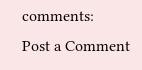comments:
Post a Comment